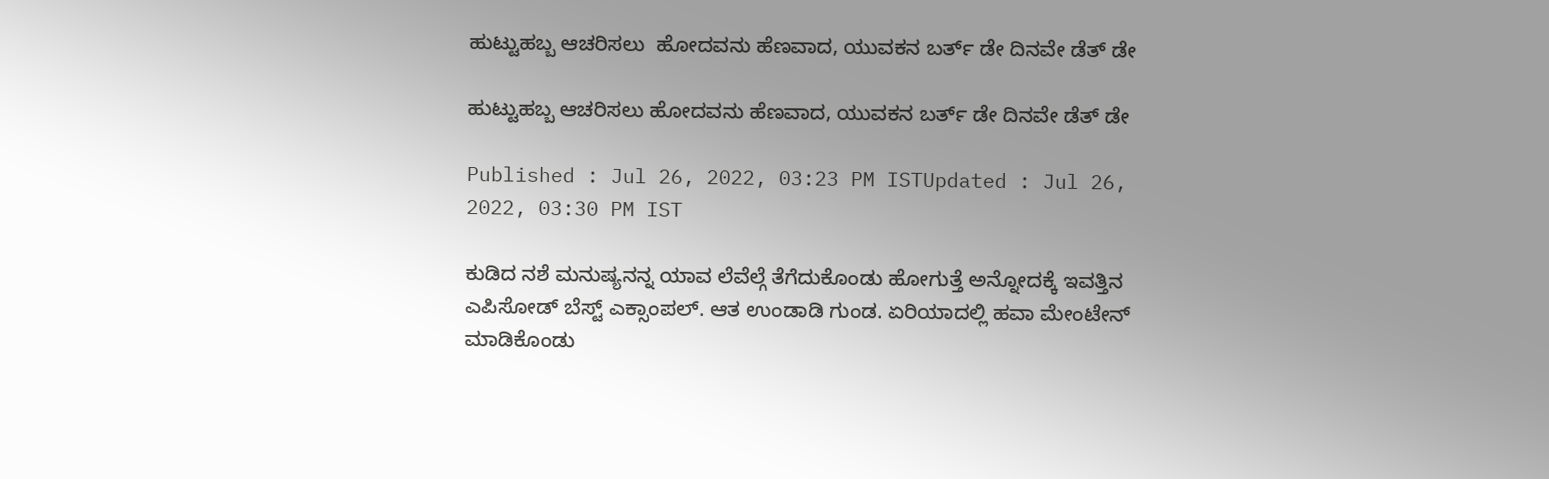ಹುಟ್ಟುಹಬ್ಬ ಆಚರಿಸಲು  ಹೋದವನು ಹೆಣವಾದ, ಯುವಕನ ಬರ್ತ್‌ ಡೇ ದಿನವೇ ಡೆತ್‌ ಡೇ

ಹುಟ್ಟುಹಬ್ಬ ಆಚರಿಸಲು ಹೋದವನು ಹೆಣವಾದ, ಯುವಕನ ಬರ್ತ್‌ ಡೇ ದಿನವೇ ಡೆತ್‌ ಡೇ

Published : Jul 26, 2022, 03:23 PM ISTUpdated : Jul 26, 2022, 03:30 PM IST

ಕುಡಿದ ನಶೆ ಮನುಷ್ಯನನ್ನ ಯಾವ ಲೆವೆಲ್ಗೆ ತೆಗೆದುಕೊಂಡು ಹೋಗುತ್ತೆ ಅನ್ನೋದಕ್ಕೆ ಇವತ್ತಿನ ಎಪಿಸೋಡ್ ಬೆಸ್ಟ್ ಎಕ್ಸಾಂಪಲ್. ಆತ ಉಂಡಾಡಿ ಗುಂಡ. ಏರಿಯಾದಲ್ಲಿ ಹವಾ ಮೇಂಟೇನ್ ಮಾಡಿಕೊಂಡು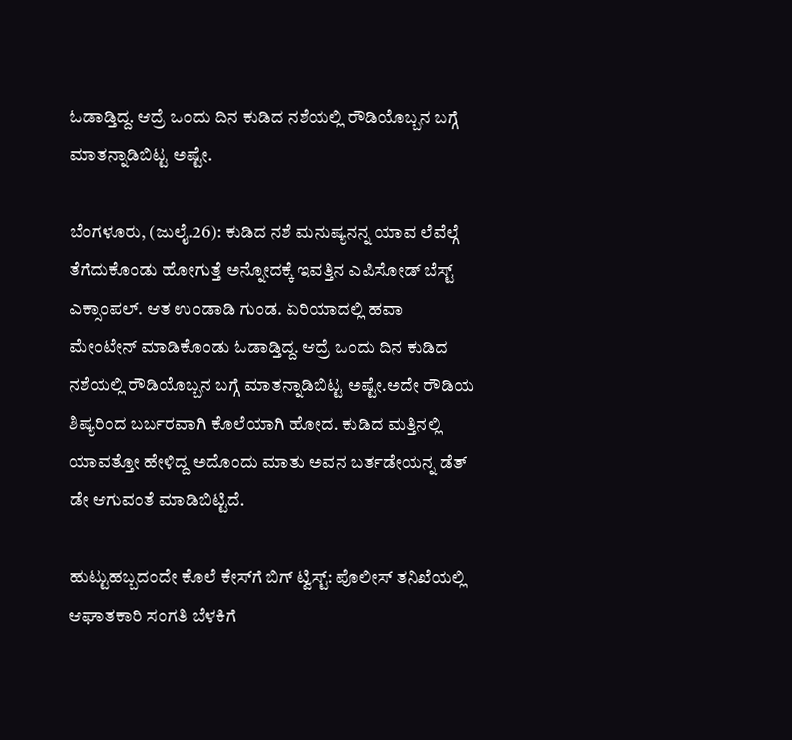ಓಡಾಡ್ತಿದ್ದ. ಆದ್ರೆ ಒಂದು ದಿನ ಕುಡಿದ ನಶೆಯಲ್ಲಿ ರೌಡಿಯೊಬ್ಬನ ಬಗ್ಗೆ ಮಾತನ್ನಾಡಿಬಿಟ್ಟ ಅಷ್ಟೇ.

ಬೆಂಗಳೂರು, (ಜುಲೈ.26): ಕುಡಿದ ನಶೆ ಮನುಷ್ಯನನ್ನ ಯಾವ ಲೆವೆಲ್ಗೆ ತೆಗೆದುಕೊಂಡು ಹೋಗುತ್ತೆ ಅನ್ನೋದಕ್ಕೆ ಇವತ್ತಿನ ಎಪಿಸೋಡ್ ಬೆಸ್ಟ್ ಎಕ್ಸಾಂಪಲ್. ಆತ ಉಂಡಾಡಿ ಗುಂಡ. ಏರಿಯಾದಲ್ಲಿ ಹವಾ ಮೇಂಟೇನ್ ಮಾಡಿಕೊಂಡು ಓಡಾಡ್ತಿದ್ದ. ಆದ್ರೆ ಒಂದು ದಿನ ಕುಡಿದ ನಶೆಯಲ್ಲಿ ರೌಡಿಯೊಬ್ಬನ ಬಗ್ಗೆ ಮಾತನ್ನಾಡಿಬಿಟ್ಟ ಅಷ್ಟೇ.ಅದೇ ರೌಡಿಯ ಶಿಷ್ಯರಿಂದ ಬರ್ಬರವಾಗಿ ಕೊಲೆಯಾಗಿ ಹೋದ. ಕುಡಿದ ಮತ್ತಿನಲ್ಲಿ ಯಾವತ್ತೋ ಹೇಳಿದ್ದ ಅದೊಂದು ಮಾತು ಅವನ ಬರ್ತಡೇಯನ್ನ ಡೆತ್ ಡೇ ಆಗುವಂತೆ ಮಾಡಿಬಿಟ್ಟಿದೆ.

ಹುಟ್ಟುಹಬ್ಬದಂದೇ ಕೊಲೆ ಕೇಸ್‌ಗೆ ಬಿಗ್ ಟ್ವಿಸ್ಟ್: ಪೊಲೀಸ್ ತನಿಖೆಯಲ್ಲಿ ಆಘಾತಕಾರಿ ಸಂಗತಿ ಬೆಳಕಿಗೆ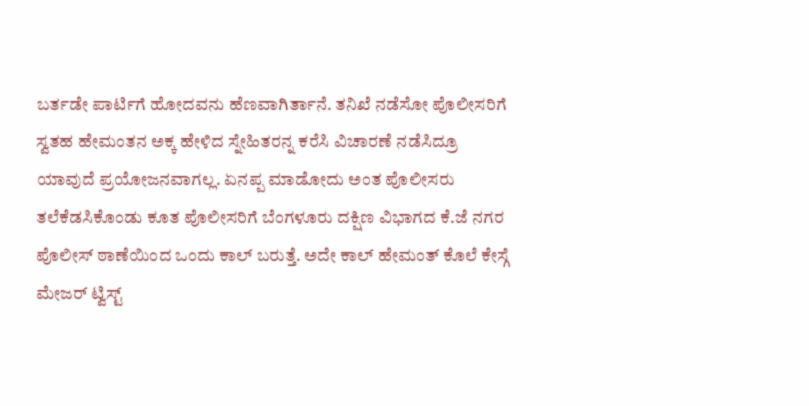ಬರ್ತಡೇ ಪಾರ್ಟಿಗೆ ಹೋದವನು ಹೆಣವಾಗಿರ್ತಾನೆ. ತನಿಖೆ ನಡೆಸೋ ಪೊಲೀಸರಿಗೆ ಸ್ವತಹ ಹೇಮಂತನ ಅಕ್ಕ ಹೇಳಿದ ಸ್ನೇಹಿತರನ್ನ ಕರೆಸಿ ವಿಚಾರಣೆ ನಡೆಸಿದ್ರೂ ಯಾವುದೆ ಪ್ರಯೋಜನವಾಗಲ್ಲ. ಏನಪ್ಪ ಮಾಡೋದು ಅಂತ ಪೊಲೀಸರು ತಲೆಕೆಡಸಿಕೊಂಡು ಕೂತ ಪೊಲೀಸರಿಗೆ ಬೆಂಗಳೂರು ದಕ್ಷಿಣ ವಿಭಾಗದ ಕೆ.ಜೆ ನಗರ ಪೊಲೀಸ್ ಠಾಣೆಯಿಂದ ಒಂದು ಕಾಲ್ ಬರುತ್ತೆ. ಅದೇ ಕಾಲ್ ಹೇಮಂತ್ ಕೊಲೆ ಕೇಸ್ಗೆ  ಮೇಜರ್ ಟ್ವಿಸ್ಟ್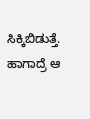ಸಿಕ್ಕಿಬಿಡುತ್ತೆ. ಹಾಗಾದ್ರೆ ಆ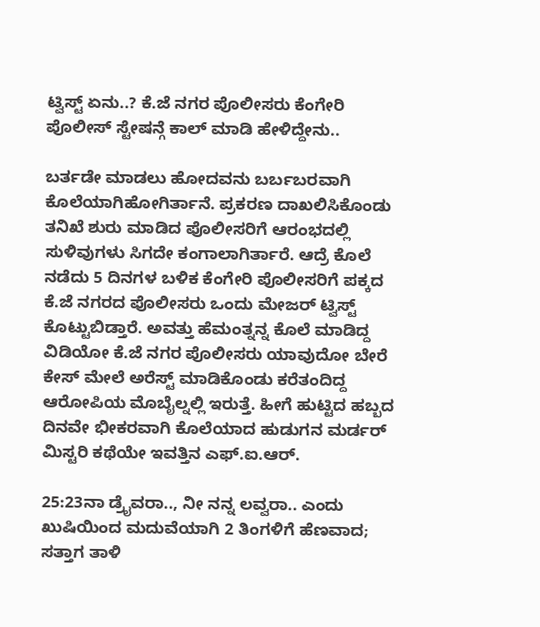ಟ್ವಿಸ್ಟ್ ಏನು..? ಕೆ.ಜೆ ನಗರ ಪೊಲೀಸರು ಕೆಂಗೇರಿ ಪೊಲೀಸ್ ಸ್ಟೇಷನ್ಗೆ ಕಾಲ್ ಮಾಡಿ ಹೇಳಿದ್ದೇನು..

ಬರ್ತಡೇ ಮಾಡಲು ಹೋದವನು ಬರ್ಬಬರವಾಗಿ ಕೊಲೆಯಾಗಿಹೋಗಿರ್ತಾನೆ. ಪ್ರಕರಣ ದಾಖಲಿಸಿಕೊಂಡು ತನಿಖೆ ಶುರು ಮಾಡಿದ ಪೊಲೀಸರಿಗೆ ಆರಂಭದಲ್ಲಿ ಸುಳಿವುಗಳು ಸಿಗದೇ ಕಂಗಾಲಾಗಿರ್ತಾರೆ. ಆದ್ರೆ ಕೊಲೆ ನಡೆದು 5 ದಿನಗಳ ಬಳಿಕ ಕೆಂಗೇರಿ ಪೊಲೀಸರಿಗೆ ಪಕ್ಕದ ಕೆ.ಜೆ ನಗರದ ಪೊಲೀಸರು ಒಂದು ಮೇಜರ್ ಟ್ವಿಸ್ಟ್ ಕೊಟ್ಟುಬಿಡ್ತಾರೆ. ಅವತ್ತು ಹೆಮಂತ್ನನ್ನ ಕೊಲೆ ಮಾಡಿದ್ದ ವಿಡಿಯೋ ಕೆ.ಜೆ ನಗರ ಪೊಲೀಸರು ಯಾವುದೋ ಬೇರೆ ಕೇಸ್ ಮೇಲೆ ಅರೆಸ್ಟ್ ಮಾಡಿಕೊಂಡು ಕರೆತಂದಿದ್ದ ಆರೋಪಿಯ ಮೊಬೈಲ್ನಲ್ಲಿ ಇರುತ್ತೆ. ಹೀಗೆ ಹುಟ್ಟಿದ ಹಬ್ಬದ ದಿನವೇ ಭೀಕರವಾಗಿ ಕೊಲೆಯಾದ ಹುಡುಗನ ಮರ್ಡರ್ ಮಿಸ್ಟರಿ ಕಥೆಯೇ ಇವತ್ತಿನ ಎಫ್.ಐ.ಆರ್.

25:23ನಾ ಡ್ರೈವರಾ.., ನೀ ನನ್ನ ಲವ್ವರಾ.. ಎಂದು ಖುಷಿಯಿಂದ ಮದುವೆಯಾಗಿ 2 ತಿಂಗಳಿಗೆ ಹೆಣವಾದ; ಸತ್ತಾಗ ತಾಳಿ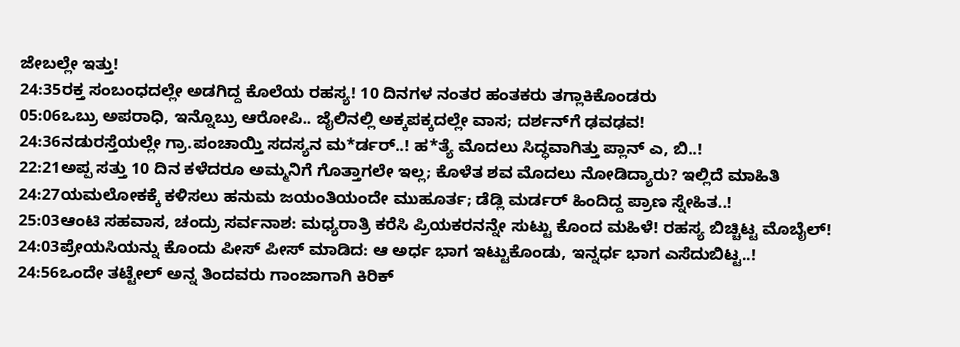ಜೇಬಲ್ಲೇ ಇತ್ತು!
24:35ರಕ್ತ ಸಂಬಂಧದಲ್ಲೇ ಅಡಗಿದ್ದ ಕೊಲೆಯ ರಹಸ್ಯ! 10 ದಿನಗಳ ನಂತರ ಹಂತಕರು ತಗ್ಲಾಕಿಕೊಂಡರು
05:06ಒಬ್ರು ಅಪರಾಧಿ, ಇನ್ನೊಬ್ರು ಆರೋಪಿ.. ಜೈಲಿನಲ್ಲಿ ಅಕ್ಕಪಕ್ಕದಲ್ಲೇ ವಾಸ; ದರ್ಶನ್‌ಗೆ ಢವಢವ!
24:36ನಡುರಸ್ತೆಯಲ್ಲೇ ಗ್ರಾ.ಪಂಚಾಯ್ತಿ ಸದಸ್ಯನ ಮ*ರ್ಡರ್..! ಹ*ತ್ಯೆ ಮೊದಲು ಸಿದ್ಧವಾಗಿತ್ತು ಪ್ಲಾನ್‌ ಎ, ಬಿ..!
22:21ಅಪ್ಪ ಸತ್ತು 10 ದಿನ ಕಳೆದರೂ ಅಮ್ಮನಿಗೆ ಗೊತ್ತಾಗಲೇ ಇಲ್ಲ; ಕೊಳೆತ ಶವ ಮೊದಲು ನೋಡಿದ್ಯಾರು? ಇಲ್ಲಿದೆ ಮಾಹಿತಿ
24:27ಯಮಲೋಕಕ್ಕೆ ಕಳಿಸಲು ಹನುಮ ಜಯಂತಿಯಂದೇ ಮುಹೂರ್ತ; ಡೆಡ್ಲಿ ಮರ್ಡರ್ ಹಿಂದಿದ್ದ ಪ್ರಾಣ ಸ್ನೇಹಿತ..!
25:03ಆಂಟಿ ಸಹವಾಸ, ಚಂದ್ರು ಸರ್ವನಾಶ: ಮಧ್ಯರಾತ್ರಿ ಕರೆಸಿ ಪ್ರಿಯಕರನನ್ನೇ ಸುಟ್ಟು ಕೊಂದ ಮಹಿಳೆ! ರಹಸ್ಯ ಬಿಚ್ಚಿಟ್ಟ ಮೊಬೈಲ್!
24:03ಪ್ರೇಯಸಿಯನ್ನು ಕೊಂದು ಪೀಸ್ ಪೀಸ್ ಮಾಡಿದ: ಆ ಅರ್ಧ ಭಾಗ ಇಟ್ಟುಕೊಂಡು, ಇನ್ನರ್ಧ ಭಾಗ ಎಸೆದುಬಿಟ್ಟ..!
24:56ಒಂದೇ ತಟ್ಟೇಲ್‌ ಅನ್ನ ತಿಂದವರು ಗಾಂಜಾಗಾಗಿ ಕಿರಿಕ್‌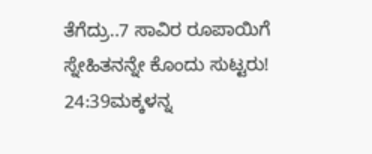ತೆಗೆದ್ರು..7 ಸಾವಿರ ರೂಪಾಯಿಗೆ ಸ್ನೇಹಿತನನ್ನೇ ಕೊಂದು ಸುಟ್ಟರು!
24:39ಮಕ್ಕಳನ್ನ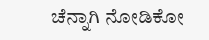ಚೆನ್ನಾಗಿ ನೋಡಿಕೋ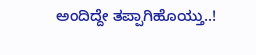ಅಂದಿದ್ದೇ ತಪ್ಪಾಗಿಹೊಯ್ತು..!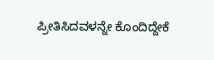ಪ್ರೀತಿಸಿದವಳನ್ನೇ ಕೊಂದಿದ್ದೇಕೆ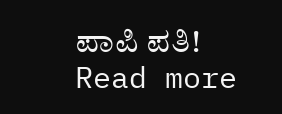ಪಾಪಿ ಪತಿ!
Read more